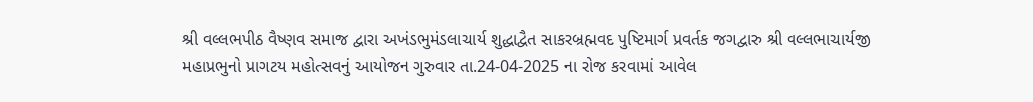શ્રી વલ્લભપીઠ વૈષ્ણવ સમાજ દ્વારા અખંડભુમંડલાચાર્ય શુદ્ધાદ્વૈત સાકરબ્રહ્મવદ પુષ્ટિમાર્ગ પ્રવર્તક જગદ્વારુ શ્રી વલ્લભાચાર્યજી મહાપ્રભુનો પ્રાગટય મહોત્સવનું આયોજન ગુરુવાર તા.24-04-2025 ના રોજ કરવામાં આવેલ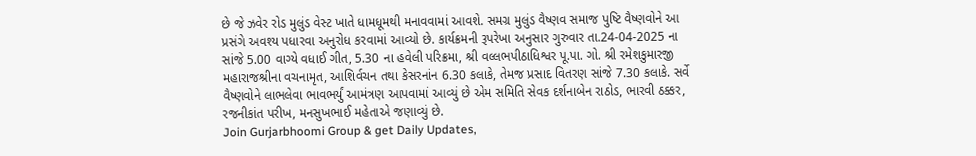છે જે ઝવેર રોડ મુલુંડ વેસ્ટ ખાતે ધામધૂમથી મનાવવામાં આવશે. સમગ્ર મુલુંડ વૈષ્ણવ સમાજ પુષ્ટિ વૈષ્ણવોને આ પ્રસંગે અવશ્ય પધારવા અનુરોધ કરવામાં આવ્યો છે. કાર્યક્રમની રૂપરેખા અનુસાર ગુરુવાર તા.24-04-2025 ના સાંજે 5.00 વાગ્યે વધાઈ ગીત, 5.30 ના હવેલી પરિક્રમા, શ્રી વલ્લભપીઠાધિશ્વર પૂ.પા. ગો. શ્રી રમેશકુમારજી મહારાજશ્રીના વચનામૃત, આશિર્વચન તથા કેસરનાંન 6.30 કલાકે, તેમજ પ્રસાદ વિતરણ સાંજે 7.30 કલાકે. સર્વે વૈષ્ણવોને લાભલેવા ભાવભર્યું આમંત્રણ આપવામાં આવ્યું છે એમ સમિતિ સેવક દર્શનાબેન રાઠોડ, ભારવી ઠક્કર, રજનીકાંત પરીખ, મનસુખભાઈ મહેતાએ જણાવ્યું છે.
Join Gurjarbhoomi Group & get Daily Updates,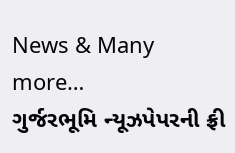News & Many more…
ગુર્જરભૂમિ ન્યૂઝપેપરની ફ્રી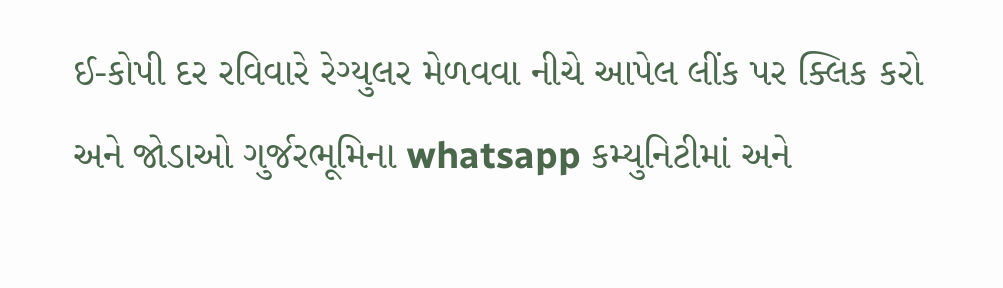ઈ-કોપી દર રવિવારે રેગ્યુલર મેળવવા નીચે આપેલ લીંક પર ક્લિક કરો અને જોડાઓ ગુર્જરભૂમિના whatsapp કમ્યુનિટીમાં અને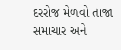દરરોજ મેળવો તાજા સમાચાર અને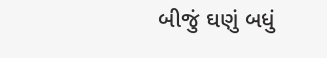બીજું ઘણું બધું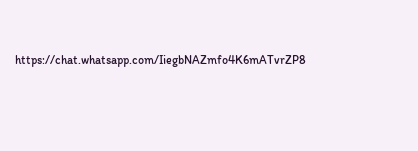https://chat.whatsapp.com/IiegbNAZmfo4K6mATvrZP8